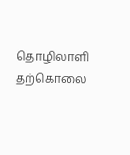தொழிலாளி தற்கொலை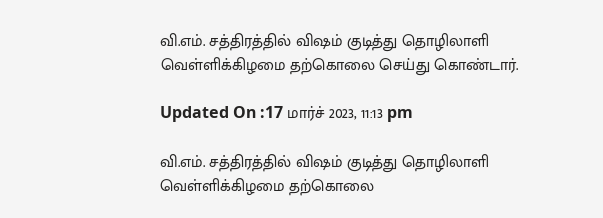வி.எம். சத்திரத்தில் விஷம் குடித்து தொழிலாளி வெள்ளிக்கிழமை தற்கொலை செய்து கொண்டார்.

Updated On :17 மார்ச் 2023, 11:13 pm

வி.எம். சத்திரத்தில் விஷம் குடித்து தொழிலாளி வெள்ளிக்கிழமை தற்கொலை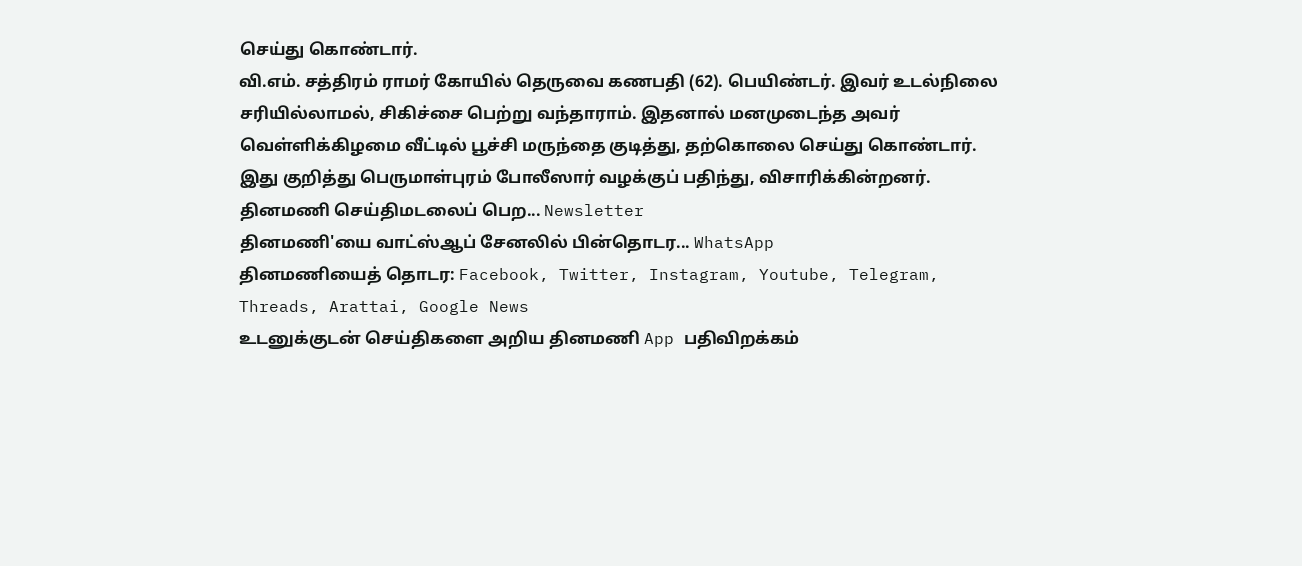செய்து கொண்டார்.
வி.எம். சத்திரம் ராமர் கோயில் தெருவை கணபதி (62). பெயிண்டர். இவர் உடல்நிலை சரியில்லாமல், சிகிச்சை பெற்று வந்தாராம். இதனால் மனமுடைந்த அவர் வெள்ளிக்கிழமை வீட்டில் பூச்சி மருந்தை குடித்து, தற்கொலை செய்து கொண்டார்.
இது குறித்து பெருமாள்புரம் போலீஸார் வழக்குப் பதிந்து, விசாரிக்கின்றனர்.
தினமணி செய்திமடலைப் பெற... Newsletter
தினமணி'யை வாட்ஸ்ஆப் சேனலில் பின்தொடர... WhatsApp
தினமணியைத் தொடர: Facebook, Twitter, Instagram, Youtube, Telegram, Threads, Arattai, Google News
உடனுக்குடன் செய்திகளை அறிய தினமணி App பதிவிறக்கம்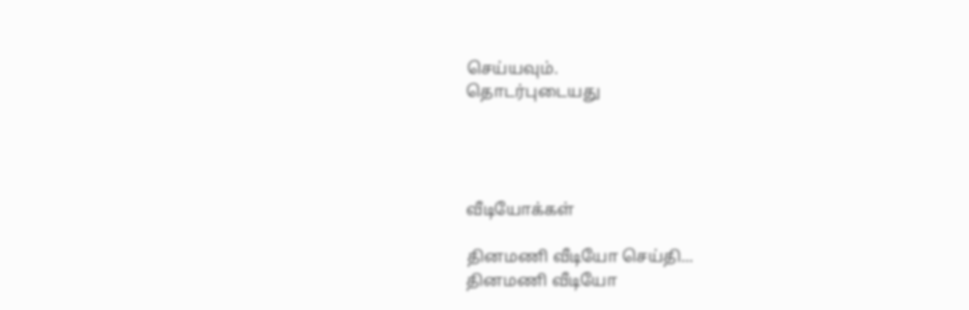செய்யவும்.
தொடர்புடையது




வீடியோக்கள்

தினமணி வீடியோ செய்தி...
தினமணி வீடியோ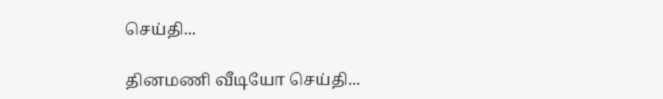செய்தி...

தினமணி வீடியோ செய்தி...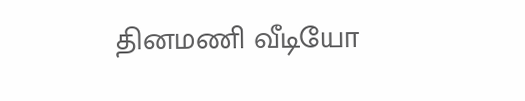தினமணி வீடியோ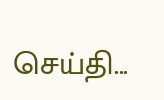செய்தி...